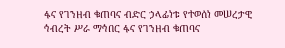ፋና የገንዘብ ቁጠባና ብድር ኃላፊነቱ የተወሰነ መሠረታዊ ኅብረት ሥራ ማኅበር ፋና የገንዘብ ቁጠባና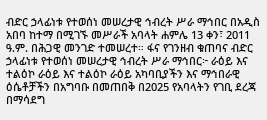ብድር ኃላፊነቱ የተወሰነ መሠረታዊ ኅብረት ሥራ ማኅበር በአዲስ አበባ ከተማ በሚገኙ መሥራች አባላት ሐምሌ 13 ቀን፣ 2011 ዓ.ም. በሕጋዊ መንገድ ተመሠረተ። ፋና የገንዘብ ቁጠባና ብድር ኃላፊነቱ የተወሰነ መሠረታዊ ኅብረት ሥራ ማኅበር፦ ራዕይ እና ተልዕኮ ራዕይ እና ተልዕኮ ራዕይ አካባቢያችን እና ማኅበራዊ ዕሴቶቻችን በአግባቡ በመጠበቅ በ2025 የአባላትን የገቢ ደረጃ በማሳደግ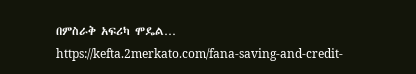በምስራቅ አፍሪካ ሞዴል… https://kefta.2merkato.com/fana-saving-and-credit-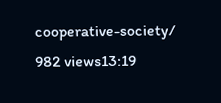cooperative-society/ 982 views13:19